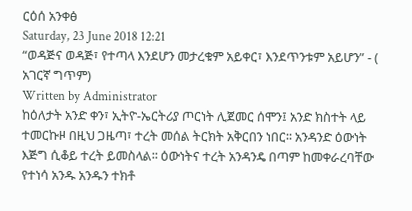ርዕሰ አንቀፅ
Saturday, 23 June 2018 12:21
“ወዳጅና ወዳጅ፣ የተጣላ እንደሆን መታረቁም አይቀር፣ እንደጥንቱም አይሆን” - ( አገርኛ ግጥም)
Written by Administrator
ከዕለታት አንድ ቀን፣ ኢትዮ-ኤርትሪያ ጦርነት ሊጀመር ሰሞን፤ አንድ ክስተት ላይ ተመርኩዞ በዚህ ጋዜጣ፣ ተረት መሰል ትርክት አቅርበን ነበር፡፡ አንዳንድ ዕውነት እጅግ ሲቆይ ተረት ይመስላል፡፡ ዕውነትና ተረት አንዳንዴ በጣም ከመቀራረባቸው የተነሳ አንዱ አንዱን ተክቶ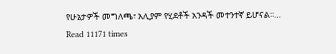የሁኔታዎች መግለጫ፣ አሊያም የሂደቶች አንዳች መተንተኛ ይሆናል፡፡…
Read 11171 times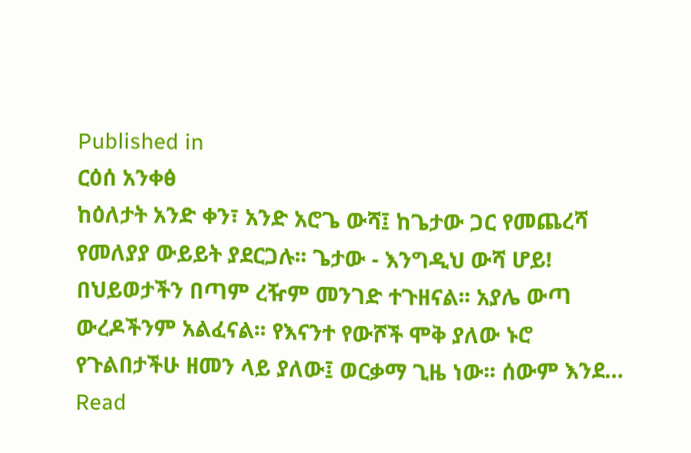Published in
ርዕሰ አንቀፅ
ከዕለታት አንድ ቀን፣ አንድ አሮጌ ውሻ፤ ከጌታው ጋር የመጨረሻ የመለያያ ውይይት ያደርጋሉ፡፡ ጌታው - እንግዲህ ውሻ ሆይ! በህይወታችን በጣም ረዥም መንገድ ተጉዘናል፡፡ አያሌ ውጣ ውረዶችንም አልፈናል፡፡ የእናንተ የውሾች ሞቅ ያለው ኑሮ የጉልበታችሁ ዘመን ላይ ያለው፤ ወርቃማ ጊዜ ነው፡፡ ሰውም እንደ…
Read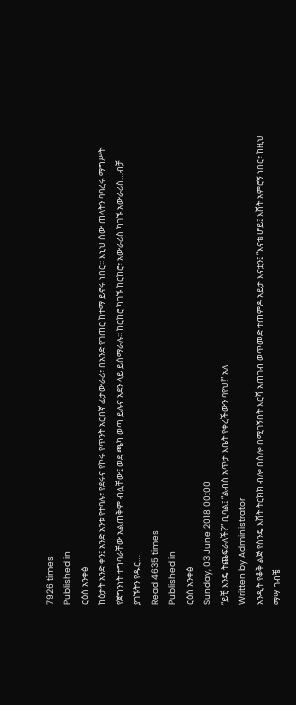7926 times
Published in
ርዕሰ አንቀፅ
ከዕታት አንድ ቀን፤ አንድ አንቱ የተባሉ፣ የደሩና የኮሩ የጥንት አርበኛ ፊታውራሪ፣ በአንድ የገጠር ከተማ ይኖሩ ነበር፡፡ እኒህ ሰው ጠላትን ባባረሩ ማግሥት የጀግንነት ተግባራቸው አልጠቅም ብሏቸው፤ ወደ ጫካ ወጣ ይሉና አደን ላይ ይሰማራሉ፡፡ ከርከሮ ካገኙ ከርከሮ፣ አውራሪስ ካገኙ አውራሪስ…ብቻ ያገኙትን የዱር…
Read 4635 times
Published in
ርዕሰ አንቀፅ
Sunday, 03 June 2018 00:00
“ይቺ እንዴ ትጨፍራለች?” ቢባል፤ “ልብስ አጥታ እቤት የቀረችውን ባየህ!” አለ
Written by Administrator
አንዲት የቆቅ ልጅ የስንዴ እሸት ትርክክ ብሎ በስሎ በሚገኝበት እርሻ አጠገብ ወጥመድ ተጠምዶ አይታ እናቷን፤ “እናቴ ሆይ፤ እሸት አምሮኝ ነበር፣ ከዚህ ማሣ ገብቼ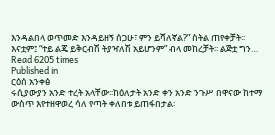እንዳልበላ ወጥመድ እንዳይዘኝ ሰጋሁ፣ ምን ይሻለኛል?” ስትል ጠየቀቻት፡፡እናቷም፤ “ተይ ልጄ ይቅርብሽ ትያዣለሽ አይሆንም” ብላ መከረቻት፡፡ ልጅቷ ግን…
Read 6205 times
Published in
ርዕሰ አንቀፅ
ሩሲያውያን አንድ ተረት አላቸው፡፡ከዕለታት አንድ ቀን አንድ ንጉሥ በዋናው ከተማ ውስጥ እየተዘዋወረ ሳለ የጣት ቀለበቱ ይጠፋበታል፡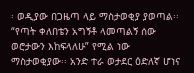፡ ወዲያው በጋዜጣ ላይ ማስታወቂያ ያወጣል፡፡ “የጣት ቀለበቴን አግኝቶ ላመጣልኝ ሰው ወሮታውን እከፍላለሁ” የሚል ነው ማስታወቂያው፡፡ አንድ ተራ ወታደር ዕድለኛ ሆነና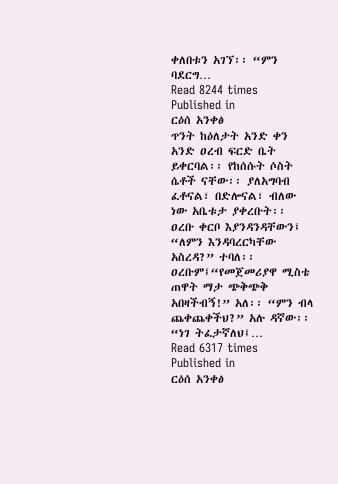ቀለበቱን አገኘ፡፡ “ምን ባደርግ…
Read 8244 times
Published in
ርዕሰ አንቀፅ
ጥንት ከዕለታት አንድ ቀን አንድ ዐረብ ፍርድ ቤት ይቀርባል፡፡ የከሰሱት ሶስት ሴቶች ናቸው፡፡ ያለአግባብ ፈቶናል፣ በድሎናል፣ ብለው ነው አቤቱታ ያቀረቡት፡፡ ዐረቡ ቀርቦ እያንዳንዳቸውን፤ “ለምን እንዳባረርካቸው አስረዳ?” ተባለ፡፡ዐረቡም፤“የመጀመሪያዋ ሚስቴ ጠዋት ማታ ጭቅጭቅ አበዛችብኝ!” አለ፡፡ “ምን ብላ ጨቀጨቀችህ?” አሉ ዳኛው፡፡ “ነገ ትፈታኛለህ፤…
Read 6317 times
Published in
ርዕሰ አንቀፅ